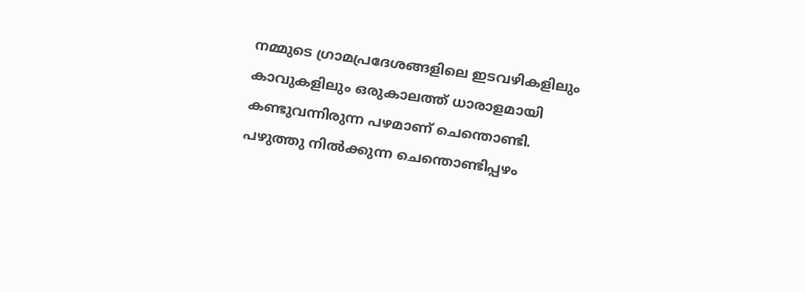നമ്മുടെ ഗ്രാമപ്രദേശങ്ങളിലെ ഇടവഴികളിലും കാവുകളിലും ഒരുകാലത്ത് ധാരാളമായി കണ്ടുവന്നിരുന്ന പഴമാണ് ചെന്തൊണ്ടി. പഴുത്തു നിൽക്കുന്ന ചെന്തൊണ്ടിപ്പഴം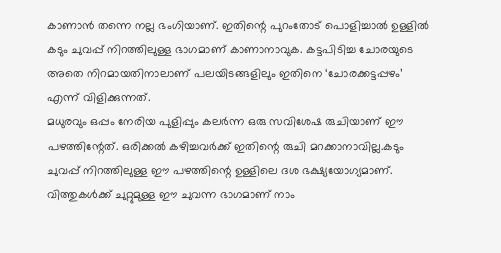കാണാൻ തന്നെ നല്ല ഭംഗിയാണ്. ഇതിന്റെ പുറംതോട് പൊളിച്ചാൽ ഉള്ളിൽ കടും ചുവപ്പ് നിറത്തിലുള്ള ഭാഗമാണ് കാണാനാവുക. കട്ടപിടിച്ച ചോരയുടെ അതെ നിറമായതിനാലാണ് പലയിടങ്ങളിലും ഇതിനെ ‘ചോരക്കട്ടപ്പഴം’ എന്ന് വിളിക്കുന്നത്.
മധുരവും ഒപ്പം നേരിയ പുളിപ്പും കലർന്ന ഒരു സവിശേഷ രുചിയാണ് ഈ പഴത്തിന്റേത്. ഒരിക്കൽ കഴിച്ചവർക്ക് ഇതിന്റെ രുചി മറക്കാനാവില്ല.കടും ചുവപ്പ് നിറത്തിലുള്ള ഈ പഴത്തിന്റെ ഉള്ളിലെ ദശ ഭക്ഷ്യയോഗ്യമാണ്. വിത്തുകൾക്ക് ചുറ്റുമുള്ള ഈ ചുവന്ന ഭാഗമാണ് നാം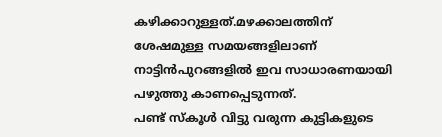കഴിക്കാറുള്ളത്.മഴക്കാലത്തിന് ശേഷമുള്ള സമയങ്ങളിലാണ് നാട്ടിൻപുറങ്ങളിൽ ഇവ സാധാരണയായി പഴുത്തു കാണപ്പെടുന്നത്.
പണ്ട് സ്കൂൾ വിട്ടു വരുന്ന കുട്ടികളുടെ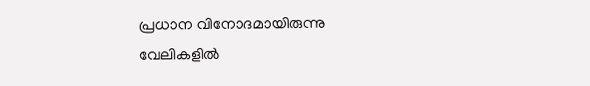പ്രധാന വിനോദമായിരുന്നു വേലികളിൽ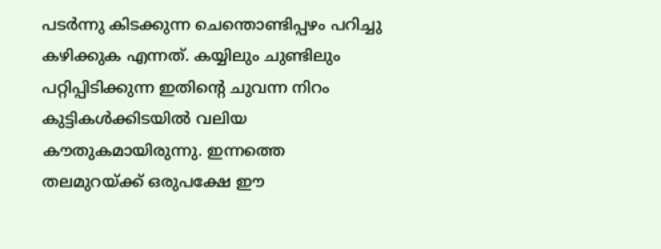പടർന്നു കിടക്കുന്ന ചെന്തൊണ്ടിപ്പഴം പറിച്ചു കഴിക്കുക എന്നത്. കയ്യിലും ചുണ്ടിലും പറ്റിപ്പിടിക്കുന്ന ഇതിന്റെ ചുവന്ന നിറം കുട്ടികൾക്കിടയിൽ വലിയ കൗതുകമായിരുന്നു. ഇന്നത്തെ തലമുറയ്ക്ക് ഒരുപക്ഷേ ഈ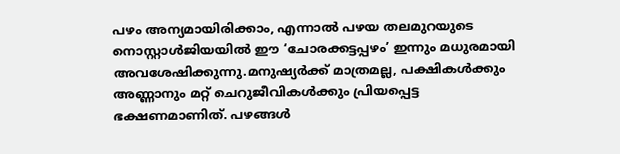പഴം അന്യമായിരിക്കാം, എന്നാൽ പഴയ തലമുറയുടെ നൊസ്റ്റാൾജിയയിൽ ഈ ‘ചോരക്കട്ടപ്പഴം’ ഇന്നും മധുരമായി അവശേഷിക്കുന്നു.മനുഷ്യർക്ക് മാത്രമല്ല, പക്ഷികൾക്കും അണ്ണാനും മറ്റ് ചെറുജീവികൾക്കും പ്രിയപ്പെട്ട ഭക്ഷണമാണിത്. പഴങ്ങൾ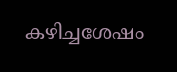കഴിച്ചശേഷം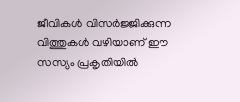ജീവികൾ വിസർജ്ജിക്കുന്ന വിത്തുകൾ വഴിയാണ് ഈ സസ്യം പ്രകൃതിയിൽ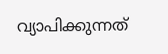വ്യാപിക്കുന്നത്